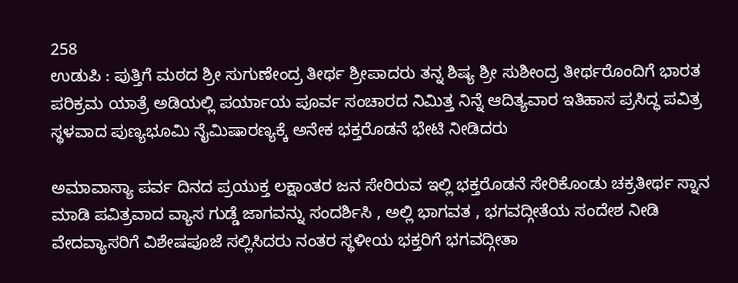258
ಉಡುಪಿ : ಪುತ್ತಿಗೆ ಮಠದ ಶ್ರೀ ಸುಗುಣೇಂದ್ರ ತೀರ್ಥ ಶ್ರೀಪಾದರು ತನ್ನ ಶಿಷ್ಯ ಶ್ರೀ ಸುಶೀಂದ್ರ ತೀರ್ಥರೊಂದಿಗೆ ಭಾರತ ಪರಿಕ್ರಮ ಯಾತ್ರೆ ಅಡಿಯಲ್ಲಿ ಪರ್ಯಾಯ ಪೂರ್ವ ಸಂಚಾರದ ನಿಮಿತ್ತ ನಿನ್ನೆ ಆದಿತ್ಯವಾರ ಇತಿಹಾಸ ಪ್ರಸಿದ್ಧ ಪವಿತ್ರ ಸ್ಥಳವಾದ ಪುಣ್ಯಭೂಮಿ ನೈಮಿಷಾರಣ್ಯಕ್ಕೆ ಅನೇಕ ಭಕ್ತರೊಡನೆ ಭೇಟಿ ನೀಡಿದರು

ಅಮಾವಾಸ್ಯಾ ಪರ್ವ ದಿನದ ಪ್ರಯುಕ್ತ ಲಕ್ಷಾಂತರ ಜನ ಸೇರಿರುವ ಇಲ್ಲಿ ಭಕ್ತರೊಡನೆ ಸೇರಿಕೊಂಡು ಚಕ್ರತೀರ್ಥ ಸ್ನಾನ ಮಾಡಿ ಪವಿತ್ರವಾದ ವ್ಯಾಸ ಗುಡ್ಡೆ ಜಾಗವನ್ನು ಸಂದರ್ಶಿಸಿ , ಅಲ್ಲಿ ಭಾಗವತ , ಭಗವದ್ಗೀತೆಯ ಸಂದೇಶ ನೀಡಿ ವೇದವ್ಯಾಸರಿಗೆ ವಿಶೇಷಪೂಜೆ ಸಲ್ಲಿಸಿದರು ನಂತರ ಸ್ಥಳೀಯ ಭಕ್ತರಿಗೆ ಭಗವದ್ಗೀತಾ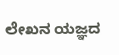ಲೇಖನ ಯಜ್ಞದ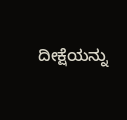ದೀಕ್ಷೆಯನ್ನು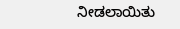ನೀಡಲಾಯಿತು